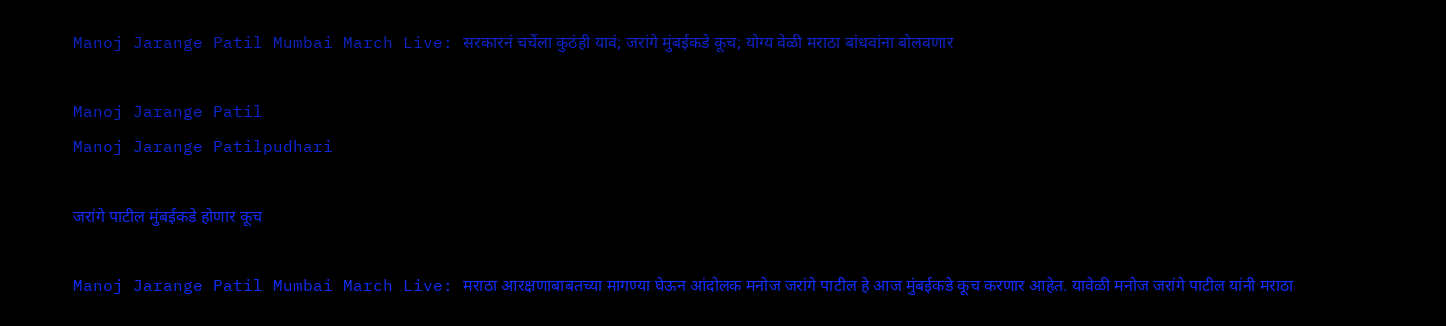Manoj Jarange Patil Mumbai March Live: सरकारनं चर्चेला कुठंही यावं; जरांगे मुंबईकडे कूच; योग्य वेळी मराठा बांधवांना बोलवणार

Manoj Jarange Patil
Manoj Jarange Patilpudhari

जरांगे पाटील मुंबईकडे होणार कूच

Manoj Jarange Patil Mumbai March Live: मराठा आरक्षणाबाबतच्या मागण्या घेऊन आंदोलक मनोज जरांगे पाटील हे आज मुंबईकडे कूच करणार आहेत. यावेळी मनोज जरांगे पाटील यांनी मराठा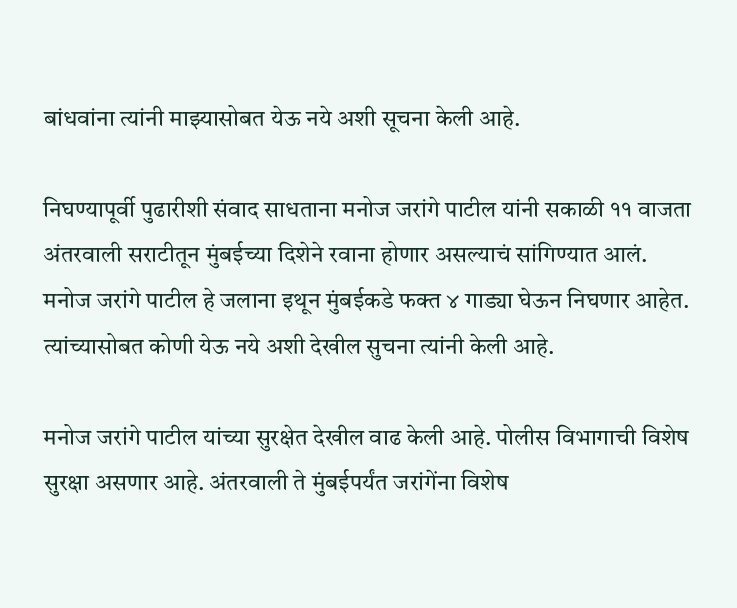बांधवांना त्यांनी माझ्यासोबत येऊ नये अशी सूचना केली आहे.

निघण्यापूर्वी पुढारीशी संवाद साधताना मनोज जरांगे पाटील यांनी सकाळी ११ वाजता अंतरवाली सराटीतून मुंबईच्या दिशेने रवाना होणार असल्याचं सांगिण्यात आलं. मनोज जरांगे पाटील हे जलाना इथून मुंबईकडे फक्त ४ गाड्या घेऊन निघणार आहेत. त्यांच्यासोबत कोणी येऊ नये अशी देखील सुचना त्यांनी केली आहे.

मनोज जरांगे पाटील यांच्या सुरक्षेत देखील वाढ केली आहे. पोलीस विभागाची विशेष सुरक्षा असणार आहे. अंतरवाली ते मुंबईपर्यंत जरांगेंना विशेष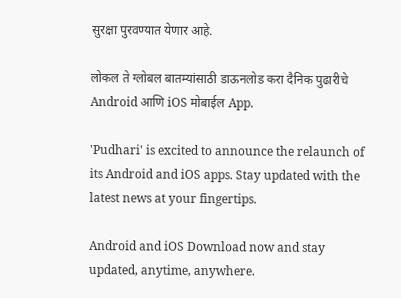सुरक्षा पुरवण्यात येणार आहे.

लोकल ते ग्लोबल बातम्यांसाठी डाऊनलोड करा दैनिक पुढारीचे Android आणि iOS मोबाईल App.

'Pudhari' is excited to announce the relaunch of its Android and iOS apps. Stay updated with the latest news at your fingertips.

Android and iOS Download now and stay updated, anytime, anywhere.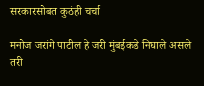सरकारसोबत कुठंही चर्चा

मनोज जरांगे पाटील हे जरी मुंबईकडे निघाले असले तरी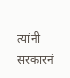त्यांनी सरकारनं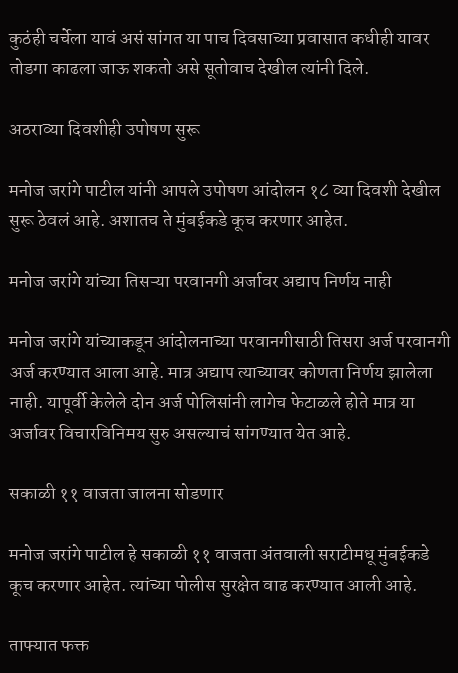कुठंही चर्चेला यावं असं सांगत या पाच दिवसाच्या प्रवासात कधीही यावर तोडगा काढला जाऊ शकतो असे सूतोवाच देखील त्यांनी दिले.

अठराव्या दिवशीही उपोषण सुरू

मनोज जरांगे पाटील यांनी आपले उपोषण आंदोलन १८ व्या दिवशी देखील सुरू ठेवलं आहे. अशातच ते मुंबईकडे कूच करणार आहेत.

मनोज जरांगे यांच्या तिसऱ्या परवानगी अर्जावर अद्याप निर्णय नाही

मनोज जरांगे यांच्याकडून आंदोलनाच्या परवानगीसाठी तिसरा अर्ज परवानगी अर्ज करण्यात आला आहे. मात्र अद्याप त्याच्यावर कोणता निर्णय झालेला नाही. यापूर्वी केलेले दोन अर्ज पोलिसांनी लागेच फेटाळले होते मात्र या अर्जावर विचारविनिमय सुरु असल्याचं सांगण्यात येत आहे.

सकाळी ११ वाजता जालना सोडणार

मनोज जरांगे पाटील हे सकाळी ११ वाजता अंतवाली सराटीमधू मुंबईकडे कूच करणार आहेत. त्यांच्या पोलीस सुरक्षेत वाढ करण्यात आली आहे.

ताफ्यात फक्त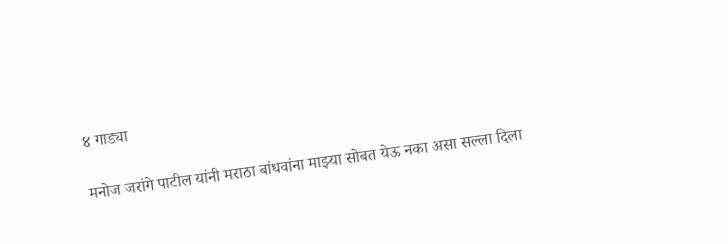४ गाड्या

मनोज जरांगे पाटील यांनी मराठा बांधवांना माझ्या सोबत येऊ नका असा सल्ला दिला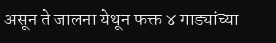असून ते जालना येथून फक्त ४ गाड्यांच्या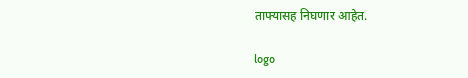ताफ्यासह निघणार आहेत.

logo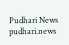Pudhari News
pudhari.news